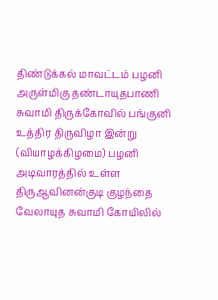திண்டுக்கல் மாவட்டம் பழனி அருள்மிகு தண்டாயுதபாணி சுவாமி திருக்கோவில் பங்குனி உத்திர திருவிழா இன்று (வியாழக்கிழமை) பழனி அடிவாரத்தில் உள்ள திருஆவினன்குடி குழந்தை வேலாயுத சுவாமி கோயிலில்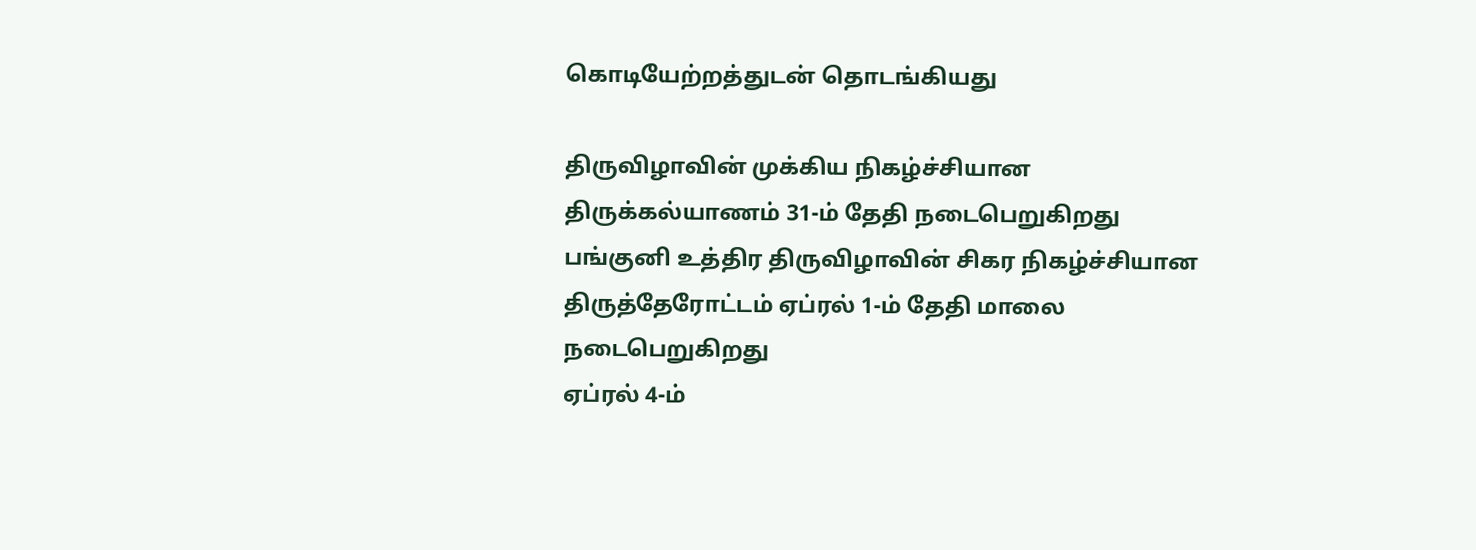கொடியேற்றத்துடன் தொடங்கியது

திருவிழாவின் முக்கிய நிகழ்ச்சியான திருக்கல்யாணம் 31-ம் தேதி நடைபெறுகிறது
பங்குனி உத்திர திருவிழாவின் சிகர நிகழ்ச்சியான திருத்தேரோட்டம் ஏப்ரல் 1-ம் தேதி மாலை நடைபெறுகிறது
ஏப்ரல் 4-ம்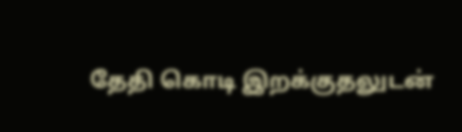தேதி கொடி இறக்குதலுடன்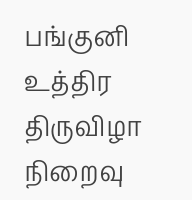பங்குனி உத்திர திருவிழா நிறைவு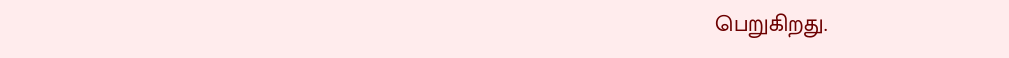பெறுகிறது.